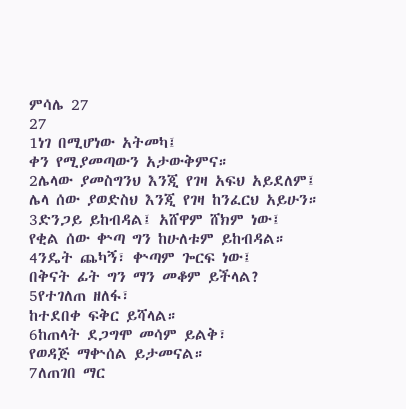ምሳሌ 27
27
1ነገ በሚሆነው አትመካ፤
ቀን የሚያመጣውን አታውቅምና።
2ሌላው ያመስግንህ እንጂ የገዛ አፍህ አይደለም፤
ሌላ ሰው ያወድስህ እንጂ የገዛ ከንፈርህ አይሁን።
3ድንጋይ ይከብዳል፤ አሸዋም ሸክም ነው፤
የቂል ሰው ቍጣ ግን ከሁለቱም ይከብዳል።
4ንዴት ጨካኝ፣ ቍጣም ጐርፍ ነው፤
በቅናት ፊት ግን ማን መቆም ይችላል?
5የተገለጠ ዘለፋ፣
ከተደበቀ ፍቅር ይሻላል።
6ከጠላት ደጋግሞ መሳም ይልቅ፣
የወዳጅ ማቍሰል ይታመናል።
7ለጠገበ ማር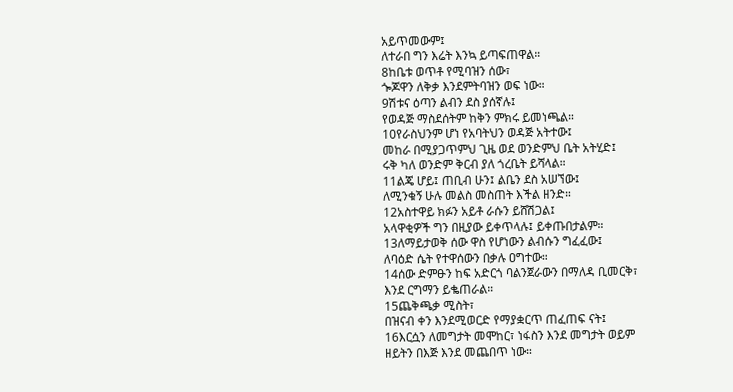አይጥመውም፤
ለተራበ ግን እሬት እንኳ ይጣፍጠዋል።
8ከቤቱ ወጥቶ የሚባዝን ሰው፣
ጐጆዋን ለቅቃ እንደምትባዝን ወፍ ነው።
9ሽቱና ዕጣን ልብን ደስ ያሰኛሉ፤
የወዳጅ ማስደሰትም ከቅን ምክሩ ይመነጫል።
10የራስህንም ሆነ የአባትህን ወዳጅ አትተው፤
መከራ በሚያጋጥምህ ጊዜ ወደ ወንድምህ ቤት አትሂድ፤
ሩቅ ካለ ወንድም ቅርብ ያለ ጎረቤት ይሻላል።
11ልጄ ሆይ፤ ጠቢብ ሁን፤ ልቤን ደስ አሠኘው፤
ለሚንቁኝ ሁሉ መልስ መስጠት እችል ዘንድ።
12አስተዋይ ክፉን አይቶ ራሱን ይሸሽጋል፤
አላዋቂዎች ግን በዚያው ይቀጥላሉ፤ ይቀጡበታልም።
13ለማይታወቅ ሰው ዋስ የሆነውን ልብሱን ግፈፈው፤
ለባዕድ ሴት የተዋሰውን በቃሉ ዐግተው።
14ሰው ድምፁን ከፍ አድርጎ ባልንጀራውን በማለዳ ቢመርቅ፣
እንደ ርግማን ይቈጠራል።
15ጨቅጫቃ ሚስት፣
በዝናብ ቀን እንደሚወርድ የማያቋርጥ ጠፈጠፍ ናት፤
16እርሷን ለመግታት መሞከር፣ ነፋስን እንደ መግታት ወይም
ዘይትን በእጅ እንደ መጨበጥ ነው።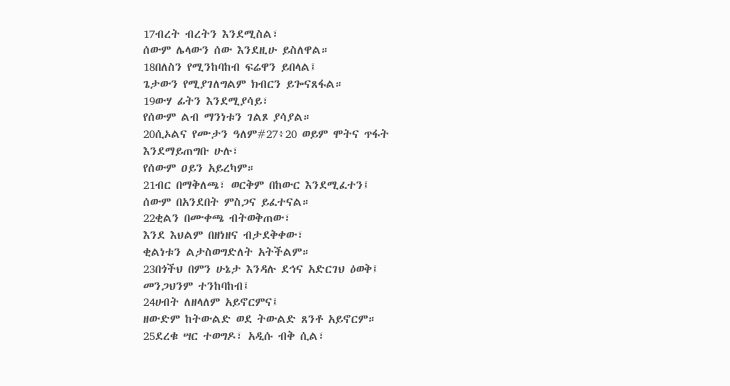17ብረት ብረትን እንደሚስል፣
ሰውም ሌላውን ሰው እንደዚሁ ይስለዋል።
18በለስን የሚንከባከብ ፍሬዋን ይበላል፤
ጌታውን የሚያገለግልም ክብርን ይጐናጸፋል።
19ውሃ ፊትን እንደሚያሳይ፣
የሰውም ልብ ማንነቱን ገልጾ ያሳያል።
20ሲኦልና የሙታን ዓለም#27፥20 ወይም ሞትና ጥፋት እንደማይጠግቡ ሁሉ፣
የሰውም ዐይን አይረካም።
21ብር በማቅለጫ፣ ወርቅም በከውር እንደሚፈተን፤
ሰውም በአንደበት ምስጋና ይፈተናል።
22ቂልን በሙቀጫ ብትወቅጠው፣
እንደ እህልም በዘነዘና ብታደቅቀው፣
ቂልነቱን ልታስወግድለት አትችልም።
23በጎችህ በምን ሁኔታ እንዳሉ ደኅና አድርገህ ዕወቅ፤
መንጋህንም ተንከባከብ፤
24ሀብት ለዘላለም አይኖርምና፤
ዘውድም ከትውልድ ወደ ትውልድ ጸንቶ አይኖርም።
25ደረቁ ሣር ተወግዶ፣ አዲሱ ብቅ ሲል፣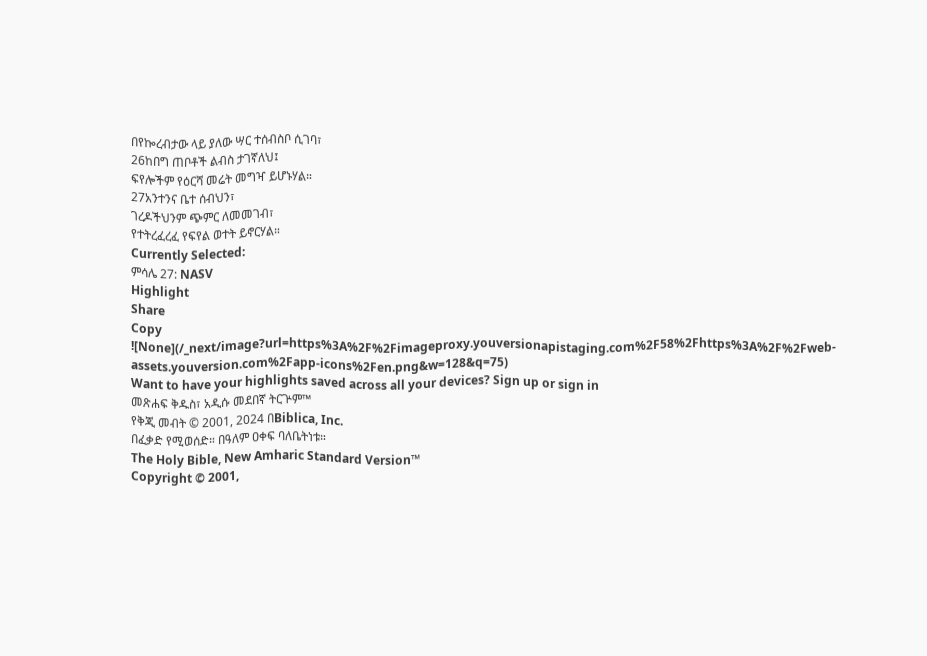በየኰረብታው ላይ ያለው ሣር ተሰብስቦ ሲገባ፣
26ከበግ ጠቦቶች ልብስ ታገኛለህ፤
ፍየሎችም የዕርሻ መሬት መግዣ ይሆኑሃል።
27አንተንና ቤተ ሰብህን፣
ገረዶችህንም ጭምር ለመመገብ፣
የተትረፈረፈ የፍየል ወተት ይኖርሃል።
Currently Selected:
ምሳሌ 27: NASV
Highlight
Share
Copy
![None](/_next/image?url=https%3A%2F%2Fimageproxy.youversionapistaging.com%2F58%2Fhttps%3A%2F%2Fweb-assets.youversion.com%2Fapp-icons%2Fen.png&w=128&q=75)
Want to have your highlights saved across all your devices? Sign up or sign in
መጽሐፍ ቅዱስ፣ አዲሱ መደበኛ ትርጕም™
የቅጂ መብት © 2001, 2024 በBiblica, Inc.
በፈቃድ የሚወሰድ። በዓለም ዐቀፍ ባለቤትነቱ።
The Holy Bible, New Amharic Standard Version™
Copyright © 2001,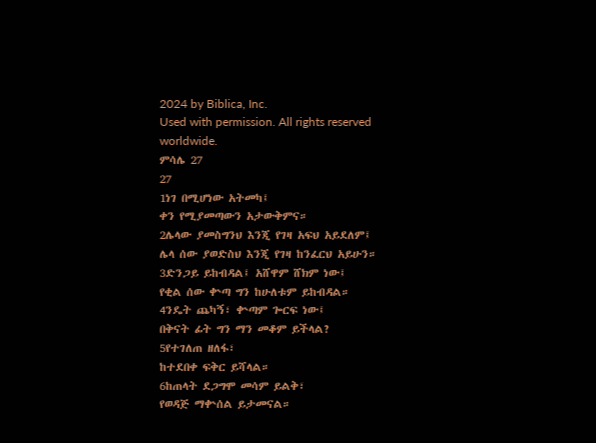2024 by Biblica, Inc.
Used with permission. All rights reserved worldwide.
ምሳሌ 27
27
1ነገ በሚሆነው አትመካ፤
ቀን የሚያመጣውን አታውቅምና።
2ሌላው ያመስግንህ እንጂ የገዛ አፍህ አይደለም፤
ሌላ ሰው ያወድስህ እንጂ የገዛ ከንፈርህ አይሁን።
3ድንጋይ ይከብዳል፤ አሸዋም ሸክም ነው፤
የቂል ሰው ቍጣ ግን ከሁለቱም ይከብዳል።
4ንዴት ጨካኝ፣ ቍጣም ጐርፍ ነው፤
በቅናት ፊት ግን ማን መቆም ይችላል?
5የተገለጠ ዘለፋ፣
ከተደበቀ ፍቅር ይሻላል።
6ከጠላት ደጋግሞ መሳም ይልቅ፣
የወዳጅ ማቍሰል ይታመናል።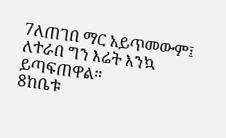7ለጠገበ ማር አይጥመውም፤
ለተራበ ግን እሬት እንኳ ይጣፍጠዋል።
8ከቤቱ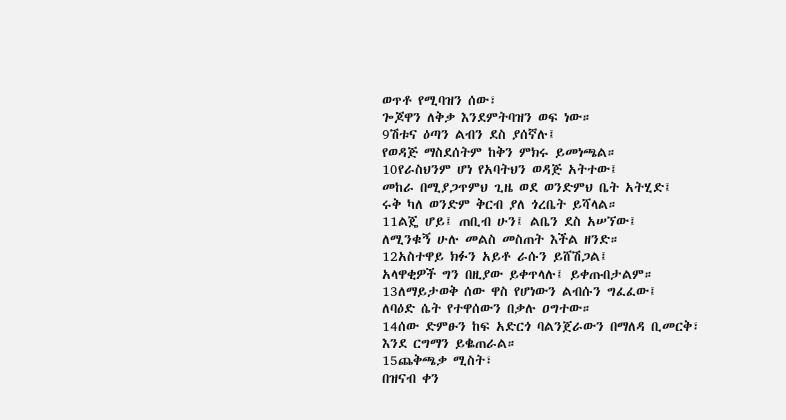ወጥቶ የሚባዝን ሰው፣
ጐጆዋን ለቅቃ እንደምትባዝን ወፍ ነው።
9ሽቱና ዕጣን ልብን ደስ ያሰኛሉ፤
የወዳጅ ማስደሰትም ከቅን ምክሩ ይመነጫል።
10የራስህንም ሆነ የአባትህን ወዳጅ አትተው፤
መከራ በሚያጋጥምህ ጊዜ ወደ ወንድምህ ቤት አትሂድ፤
ሩቅ ካለ ወንድም ቅርብ ያለ ጎረቤት ይሻላል።
11ልጄ ሆይ፤ ጠቢብ ሁን፤ ልቤን ደስ አሠኘው፤
ለሚንቁኝ ሁሉ መልስ መስጠት እችል ዘንድ።
12አስተዋይ ክፉን አይቶ ራሱን ይሸሽጋል፤
አላዋቂዎች ግን በዚያው ይቀጥላሉ፤ ይቀጡበታልም።
13ለማይታወቅ ሰው ዋስ የሆነውን ልብሱን ግፈፈው፤
ለባዕድ ሴት የተዋሰውን በቃሉ ዐግተው።
14ሰው ድምፁን ከፍ አድርጎ ባልንጀራውን በማለዳ ቢመርቅ፣
እንደ ርግማን ይቈጠራል።
15ጨቅጫቃ ሚስት፣
በዝናብ ቀን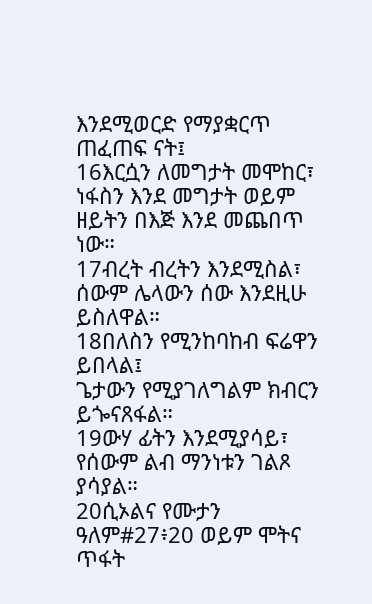እንደሚወርድ የማያቋርጥ ጠፈጠፍ ናት፤
16እርሷን ለመግታት መሞከር፣ ነፋስን እንደ መግታት ወይም
ዘይትን በእጅ እንደ መጨበጥ ነው።
17ብረት ብረትን እንደሚስል፣
ሰውም ሌላውን ሰው እንደዚሁ ይስለዋል።
18በለስን የሚንከባከብ ፍሬዋን ይበላል፤
ጌታውን የሚያገለግልም ክብርን ይጐናጸፋል።
19ውሃ ፊትን እንደሚያሳይ፣
የሰውም ልብ ማንነቱን ገልጾ ያሳያል።
20ሲኦልና የሙታን ዓለም#27፥20 ወይም ሞትና ጥፋት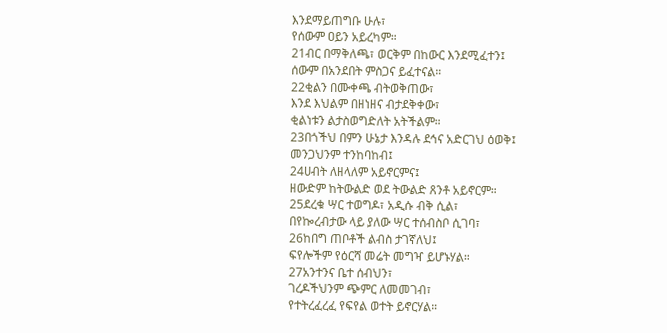እንደማይጠግቡ ሁሉ፣
የሰውም ዐይን አይረካም።
21ብር በማቅለጫ፣ ወርቅም በከውር እንደሚፈተን፤
ሰውም በአንደበት ምስጋና ይፈተናል።
22ቂልን በሙቀጫ ብትወቅጠው፣
እንደ እህልም በዘነዘና ብታደቅቀው፣
ቂልነቱን ልታስወግድለት አትችልም።
23በጎችህ በምን ሁኔታ እንዳሉ ደኅና አድርገህ ዕወቅ፤
መንጋህንም ተንከባከብ፤
24ሀብት ለዘላለም አይኖርምና፤
ዘውድም ከትውልድ ወደ ትውልድ ጸንቶ አይኖርም።
25ደረቁ ሣር ተወግዶ፣ አዲሱ ብቅ ሲል፣
በየኰረብታው ላይ ያለው ሣር ተሰብስቦ ሲገባ፣
26ከበግ ጠቦቶች ልብስ ታገኛለህ፤
ፍየሎችም የዕርሻ መሬት መግዣ ይሆኑሃል።
27አንተንና ቤተ ሰብህን፣
ገረዶችህንም ጭምር ለመመገብ፣
የተትረፈረፈ የፍየል ወተት ይኖርሃል።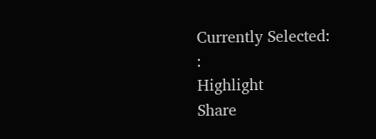Currently Selected:
:
Highlight
Share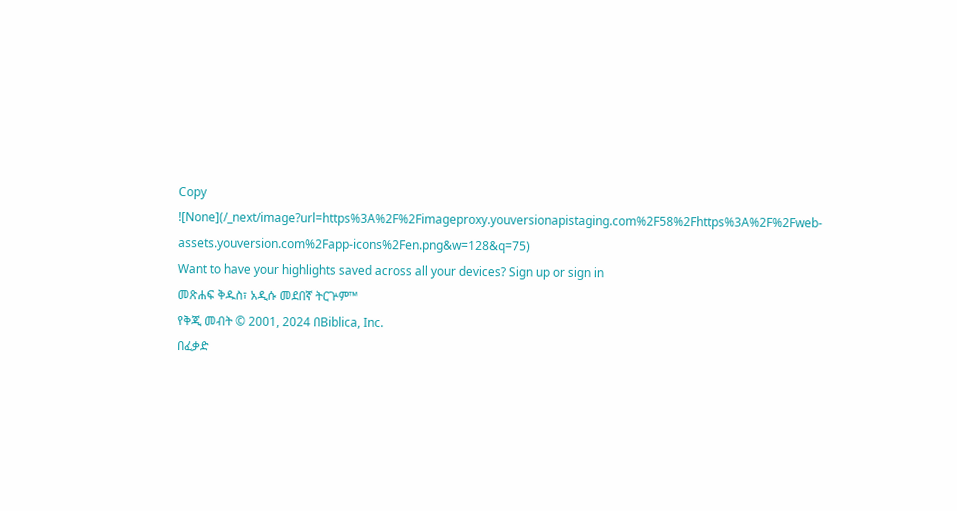Copy
![None](/_next/image?url=https%3A%2F%2Fimageproxy.youversionapistaging.com%2F58%2Fhttps%3A%2F%2Fweb-assets.youversion.com%2Fapp-icons%2Fen.png&w=128&q=75)
Want to have your highlights saved across all your devices? Sign up or sign in
መጽሐፍ ቅዱስ፣ አዲሱ መደበኛ ትርጕም™
የቅጂ መብት © 2001, 2024 በBiblica, Inc.
በፈቃድ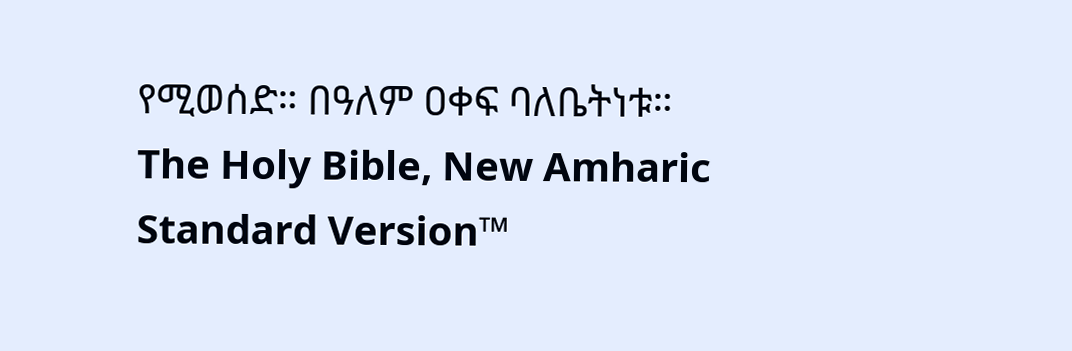የሚወሰድ። በዓለም ዐቀፍ ባለቤትነቱ።
The Holy Bible, New Amharic Standard Version™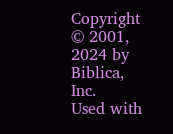Copyright © 2001, 2024 by Biblica, Inc.
Used with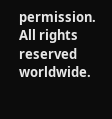permission. All rights reserved worldwide.